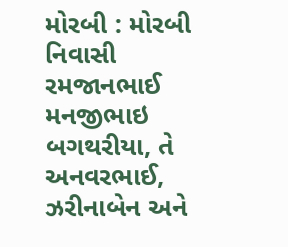મોરબી : મોરબી નિવાસી રમજાનભાઈ મનજીભાઇ બગથરીયા, તે અનવરભાઈ, ઝરીનાબેન અને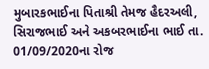મુબારકભાઈના પિતાશ્રી તેમજ હૈદરઅલી, સિરાજભાઈ અને અકબરભાઈના ભાઈ તા. 01/09/2020ના રોજ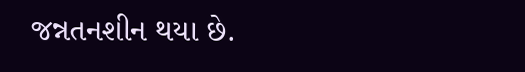જન્નતનશીન થયા છે.